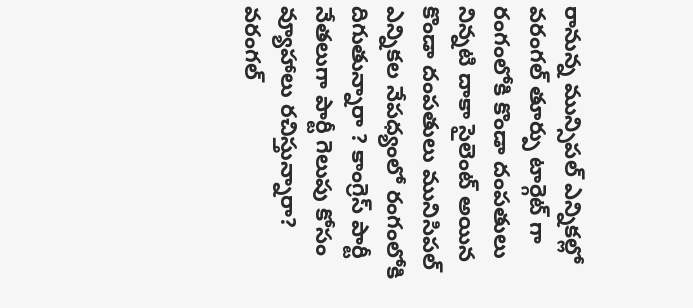రానున్న మున్సిపల్ ఎన్నికల్లో వరంగల్ తూర్పు టార్గెట్ గా రంగంలోకి కొండా దంపతులు
నిన్నటి దాకా సైలెంట్ అయిన కొండా దంపతులు మునిసిపల్ ఎన్నికల నేపధ్యంలో రంగంలోకి దిగుతున్నారా ? కాంగ్రెస్ పార్టీ నేతలుగా పార్టీ గెలుపు కోసం వ్యూహాలు రచిస్తున్నారా? వరంగల్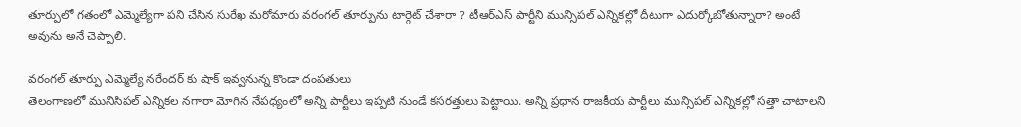తూర్పులో గతంలో ఎమ్మెల్యేగా పని చేసిన సురేఖ మరోమారు వరంగల్ తూర్పును టార్గెట్ చేశారా ? టీఆర్ఎస్ పార్టీని మున్సిపల్ ఎన్నికల్లో దీటుగా ఎదుర్కోబోతున్నారా? అంటే అవును అనే చెప్పాలి.

వరంగల్ తూర్పు ఎమ్మెల్యే నరేందర్ కు షాక్ ఇవ్వనున్న కొండా దంపతులు
తెలంగాణలో మునిసిపల్ ఎన్నికల నగారా మోగిన నేపధ్యంలో అన్ని పార్టీలు ఇప్పటి నుండే కసరత్తులు పెట్టాయి. అన్ని ప్రధాన రాజకీయ పార్టీలు మున్సిపల్ ఎన్నికల్లో సత్తా చాటాలని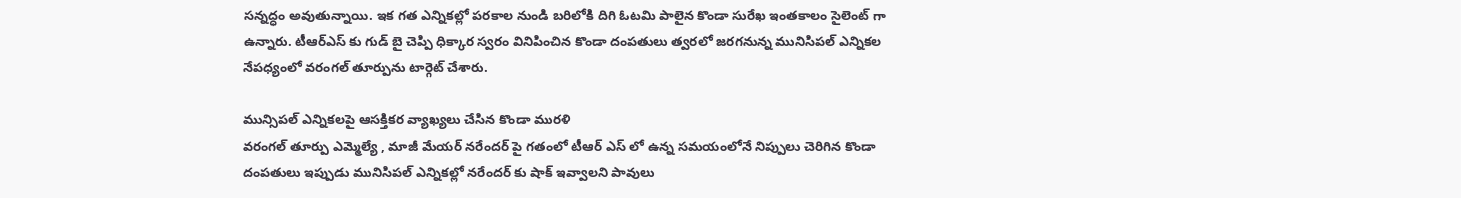సన్నద్ధం అవుతున్నాయి. ఇక గత ఎన్నికల్లో పరకాల నుండి బరిలోకి దిగి ఓటమి పాలైన కొండా సురేఖ ఇంతకాలం సైలెంట్ గా ఉన్నారు. టీఆర్ఎస్ కు గుడ్ బై చెప్పి ధిక్కార స్వరం వినిపించిన కొండా దంపతులు త్వరలో జరగనున్న మునిసిపల్ ఎన్నికల నేపధ్యంలో వరంగల్ తూర్పును టార్గెట్ చేశారు.

మున్సిపల్ ఎన్నికలపై ఆసక్తికర వ్యాఖ్యలు చేసిన కొండా మురళి
వరంగల్ తూర్పు ఎమ్మెల్యే , మాజీ మేయర్ నరేందర్ పై గతంలో టీఆర్ ఎస్ లో ఉన్న సమయంలోనే నిప్పులు చెరిగిన కొండా దంపతులు ఇప్పుడు మునిసిపల్ ఎన్నికల్లో నరేందర్ కు షాక్ ఇవ్వాలని పావులు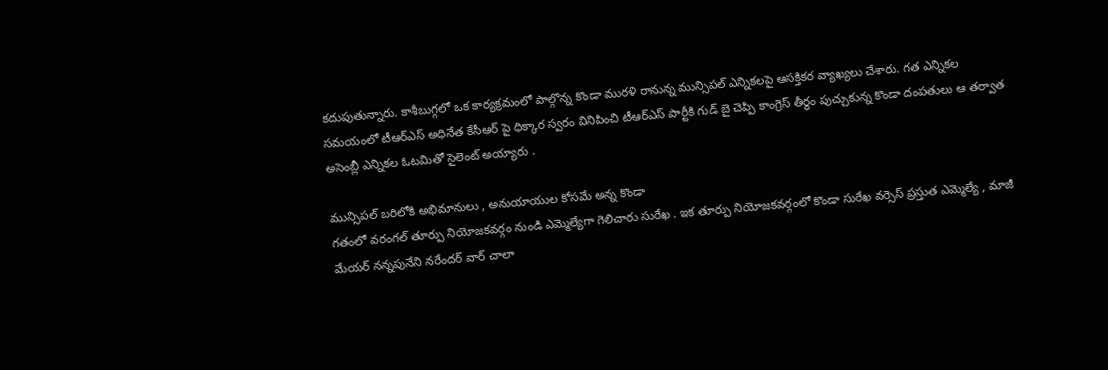కదుపుతున్నారు. కాశీబుగ్గలో ఒక కార్యక్రమంలో పాల్గొన్న కొండా మురళి రానున్న మున్సిపల్ ఎన్నికలపై ఆసక్తికర వ్యాఖ్యలు చేశారు. గత ఎన్నికల సమయంలో టీఆర్ఎస్ అధినేత కేసీఆర్ పై ధిక్కార స్వరం వినిపించి టీఆర్ఎస్ పార్టీకి గుడ్ బై చెప్పి కాంగ్రెస్ తీర్ధం పుచ్చుకున్న కొండా దంపతులు ఆ తర్వాత అసెంబ్లీ ఎన్నికల ఓటమితో సైలెంట్ అయ్యారు .

మున్సిపల్ బరిలోకి అభిమానులు , అనుయాయుల కోసమే అన్న కొండా
గతంలో వరంగల్ తూర్పు నియోజకవర్గం నుండి ఎమ్మెల్యేగా గెలిచారు సురేఖ . ఇక తూర్పు నియోజకవర్గంలో కొండా సురేఖ వర్సెస్ ప్రస్తుత ఎమ్మెల్యే , మాజీ మేయర్ నన్నపునేని నరేందర్ వార్ చాలా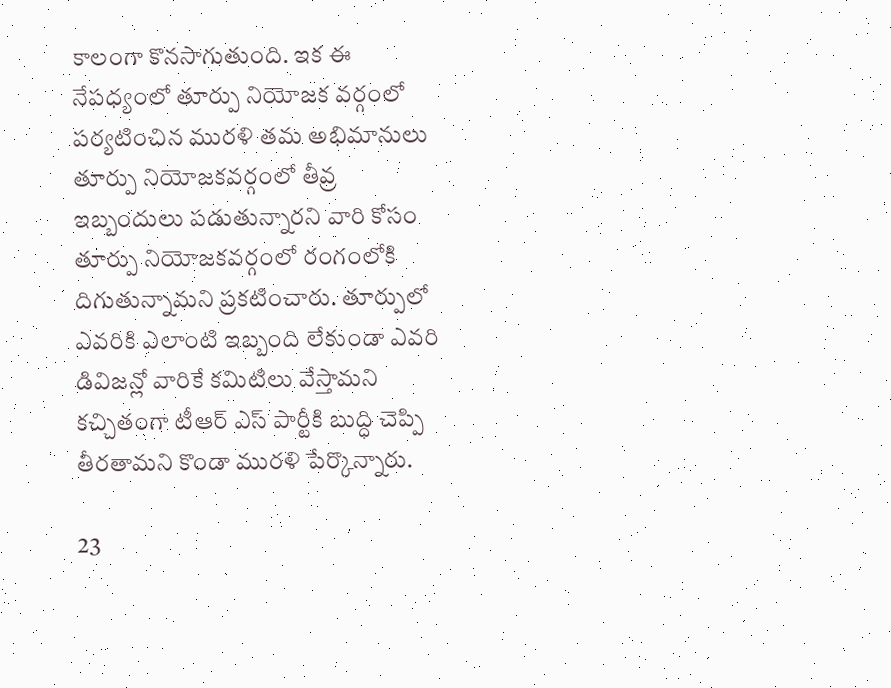కాలంగా కొనసాగుతుంది. ఇక ఈ నేపధ్యంలో తూర్పు నియోజక వర్గంలో పర్యటించిన మురళి తమ అభిమానులు తూర్పు నియోజకవర్గంలో తీవ్ర ఇబ్బందులు పడుతున్నారని వారి కోసం తూర్పు నియోజకవర్గంలో రంగంలోకి దిగుతున్నామని ప్రకటించారు. తూర్పులో ఎవరికి ఎలాంటి ఇబ్బంది లేకుండా ఎవరి డివిజన్లో వారికే కమిటిలు వేస్తామని కచ్చితంగా టీఆర్ ఎస్ పార్టీకి బుద్ధి చెప్పి తీరతామని కొండా మురళి పేర్కొన్నారు.

23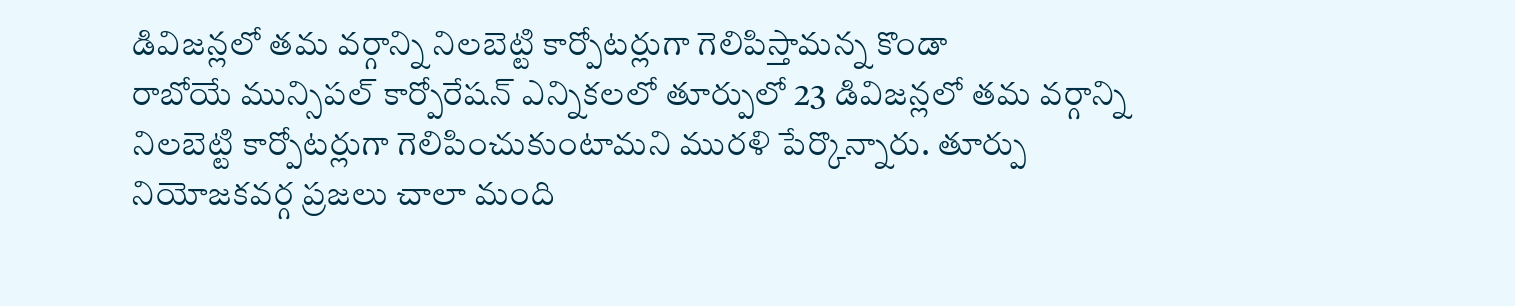డివిజన్లలో తమ వర్గాన్ని నిలబెట్టి కార్పోటర్లుగా గెలిపిస్తామన్న కొండా
రాబోయే మున్సిపల్ కార్పోరేషన్ ఎన్నికలలో తూర్పులో 23 డివిజన్లలో తమ వర్గాన్ని నిలబెట్టి కార్పోటర్లుగా గెలిపించుకుంటామని మురళి పేర్కొన్నారు. తూర్పు నియోజకవర్గ ప్రజలు చాలా మంది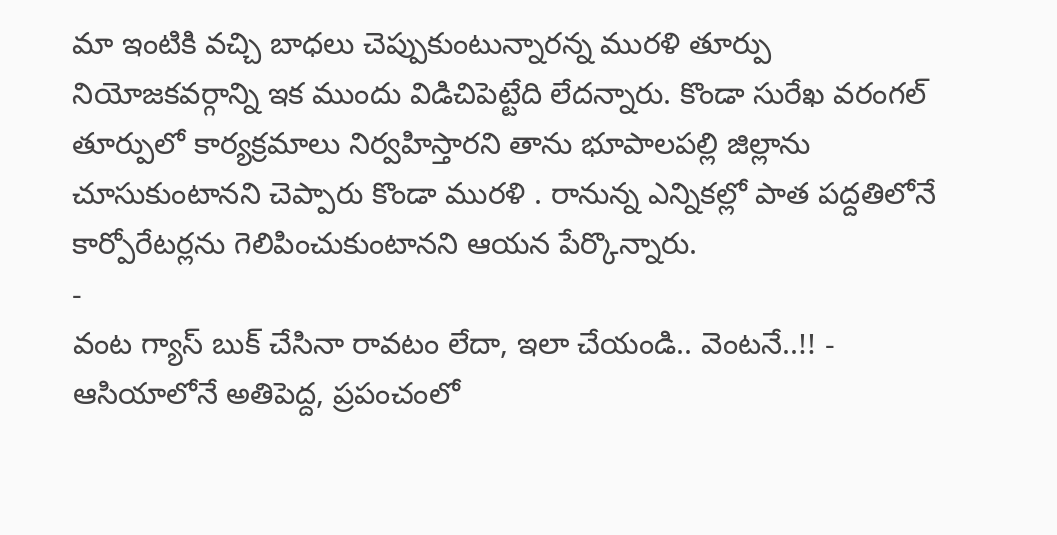మా ఇంటికి వచ్చి బాధలు చెప్పుకుంటున్నారన్న మురళి తూర్పు నియోజకవర్గాన్ని ఇక ముందు విడిచిపెట్టేది లేదన్నారు. కొండా సురేఖ వరంగల్ తూర్పులో కార్యక్రమాలు నిర్వహిస్తారని తాను భూపాలపల్లి జిల్లాను చూసుకుంటానని చెప్పారు కొండా మురళి . రానున్న ఎన్నికల్లో పాత పద్దతిలోనే కార్పోరేటర్లను గెలిపించుకుంటానని ఆయన పేర్కొన్నారు.
-
వంట గ్యాస్ బుక్ చేసినా రావటం లేదా, ఇలా చేయండి.. వెంటనే..!! -
ఆసియాలోనే అతిపెద్ద, ప్రపంచంలో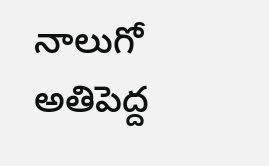నాలుగో అతిపెద్ద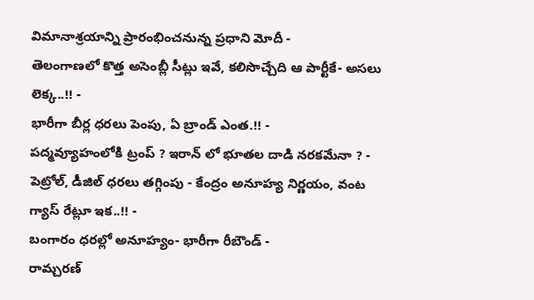విమానాశ్రయాన్ని ప్రారంభించనున్న ప్రధాని మోదీ -
తెలంగాణలో కొత్త అసెంబ్లీ సీట్లు ఇవే, కలిసొచ్చేది ఆ పార్టీకే- అసలు లెక్క..!! -
భారీగా బీర్ల ధరలు పెంపు, ఏ బ్రాండ్ ఎంత.!! -
పద్మవ్యూహంలోకి ట్రంప్ ? ఇరాన్ లో భూతల దాడి నరకమేనా ? -
పెట్రోల్, డీజిల్ ధరలు తగ్గింపు - కేంద్రం అనూహ్య నిర్ణయం, వంట గ్యాస్ రేట్లూ ఇక..!! -
బంగారం ధరల్లో అనూహ్యం- భారీగా రీబౌండ్ -
రామ్చరణ్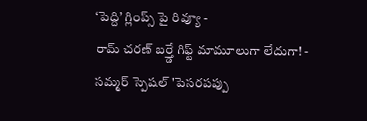‘పెద్ది’ గ్లింప్స్ పై రివ్యూ -
రామ్ చరణ్ బర్త్డే గిఫ్ట్ మామూలుగా లేదుగా! -
సమ్మర్ స్పెషల్ 'పెసరపప్పు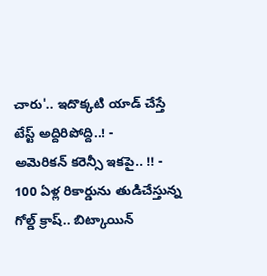చారు'.. ఇదొక్కటి యాడ్ చేస్తే టేస్ట్ అద్దిరిపోద్ది..! -
అమెరికన్ కరెన్సీ ఇకపై.. !! -
100 ఏళ్ల రికార్డును తుడిచేస్తున్న గోల్డ్ క్రాష్.. బిట్కాయిన్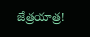జేత్రయాత్ర!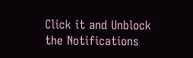Click it and Unblock the Notifications